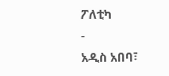ፖለቲካ
-
አዲስ አበባ፣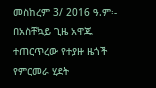መስከረም 3/ 2016 ዓ.ም፡- በአስቸኳይ ጊዜ አዋጁ ተጠርጥረው የተያዙ ዜጎች የምርመራ ሂደት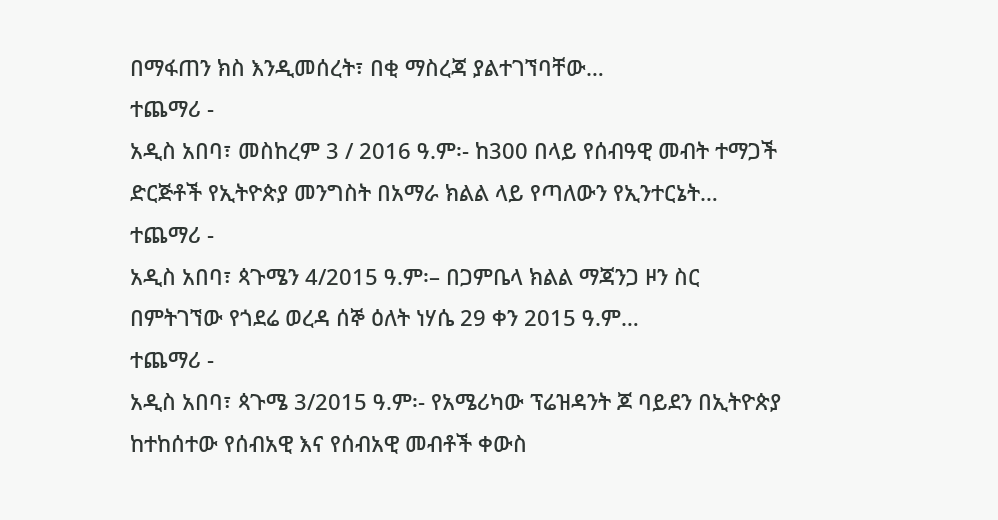በማፋጠን ክስ እንዲመሰረት፣ በቂ ማስረጃ ያልተገኘባቸው…
ተጨማሪ -
አዲስ አበባ፣ መስከረም 3 / 2016 ዓ.ም፡- ከ300 በላይ የሰብዓዊ መብት ተማጋች ድርጅቶች የኢትዮጵያ መንግስት በአማራ ክልል ላይ የጣለውን የኢንተርኔት…
ተጨማሪ -
አዲስ አበባ፣ ጳጉሜን 4/2015 ዓ.ም፡– በጋምቤላ ክልል ማጃንጋ ዞን ስር በምትገኘው የጎደሬ ወረዳ ሰኞ ዕለት ነሃሴ 29 ቀን 2015 ዓ.ም…
ተጨማሪ -
አዲስ አበባ፣ ጳጉሜ 3/2015 ዓ.ም፡- የአሜሪካው ፕሬዝዳንት ጆ ባይደን በኢትዮጵያ ከተከሰተው የሰብአዊ እና የሰብአዊ መብቶች ቀውስ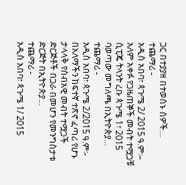ጋር በተያያዘ በተወሰኑ ሰዎች…
ተጨማሪ -
አዲስ አበባ፣ ጳጉሜ 2/ 2015 ዓ.ም፡– አለም አቀፉ የጋዜጠኞች መብት ተሟጋቹ ሲፒጄ ትላንት ረቡ ጳጉሜ 1፣ 2015 ባወጣው መግለጫ በኢትዮጵያ…
ተጨማሪ -
አዲስ አበባ፣ ጳጉሜ 2/2015 ዓ.ም፡- በአለማችን ከፍተኛ ተጽኖ ፈጣሪ የሆኑ ታላላቅ የሰብአዊ መብት ተሟጋች ድርጅቶች በጋራ በመሆን የመንግስታቱ ድርጅት በኢትዮጵያ…
ተጨማሪ -
አዲስ አበባ፣ ጳጉሜ 1/ 2015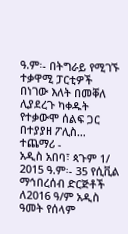ዓ.ም፡- በትግራይ የሚገኙ ተቃዋሚ ፓርቲዎች በነገው እለት በመቐለ ሊያደረጉ ካቀዱት የተቃውሞ ሰልፍ ጋር በተያያዘ ፖሊስ…
ተጨማሪ -
አዲስ አበባ፣ ጳጉም 1/ 2015 ዓ.ም፡- 35 የሲቪል ማኅበረሰብ ድርጅቶች ለ2016 ዓ/ም አዲስ ዓመት የሰላም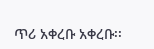ጥሪ አቀረቡ አቀረቡ፡፡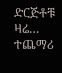ድርጅቶቹ ዛሬ…
ተጨማሪ